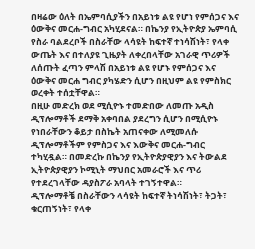በዛሬው ዕለት በኤምባሲያችን በአይነቱ ልዩ የሆነ የምሰጋና እና ዕውቅና መርሐ-ግብር አካሂደናል። በኬንያ የኢትዮጵያ ኤምባሲ የስራ ባልደረቦች በስራቸው ላሳዩት ከፍተኛ ተነሳሽነት፣ የላቀ ውጤት እና በተለያዩ ጊዜያት ለቀረበላቸው አገራዊ ጥሪዎች ለሰጡት ፈጣን ምላሽ በአይነቱ ልዩ የሆኑ የምሰጋና እና ዕውቅና መርሐ ግብር ያካሄድን ሲሆን በዚህም ልዩ የምስክር ወረቀት ተሰቷቸዋል።
በዚሁ መድረክ ወደ ሚሲዮኑ ተመድበው ለመጡ አዲስ ዲፕሎማቶች ደማቅ አቀባበል ያደረግን ሲሆን በሚሲዮኑ የነበራቸውን ቆይታ በስኬት አጠናቀው ለሚመለሱ ዲፕሎማቶችም የምስጋና እና እውቅና መርሐ-ግብር ተካሂዷል። በመድረኩ በኬንያ የኢትዮጵያዊያን እና ትውልደ ኢትዮጵያዊያን ኮሚኒት ማህበር አመራሮች እና ጥሪ የተደረገላቸው ዳያስፖራ አባላት ተገኝተዋል።
ዲፕሎማቶቼ በስራቸውን ላሳዩት ከፍተኛ ትነሳሽነት፣ ትጋት፣ ቁርጠኝነት፣ የላቀ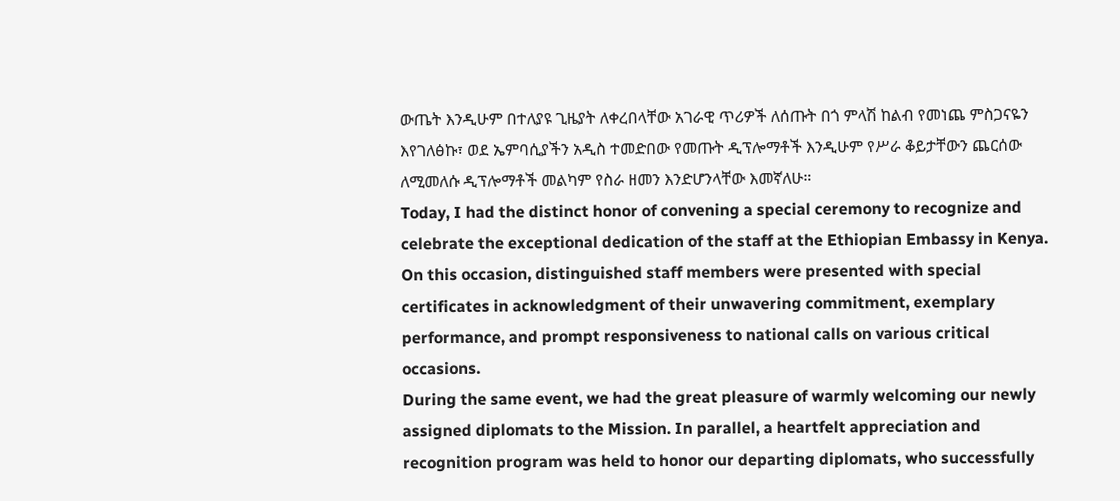ውጤት እንዲሁም በተለያዩ ጊዜያት ለቀረበላቸው አገራዊ ጥሪዎች ለሰጡት በጎ ምላሽ ከልብ የመነጨ ምስጋናዬን እየገለፅኩ፣ ወደ ኤምባሲያችን አዲስ ተመድበው የመጡት ዲፕሎማቶች እንዲሁም የሥራ ቆይታቸውን ጨርሰው ለሚመለሱ ዲፕሎማቶች መልካም የስራ ዘመን እንድሆንላቸው እመኛለሁ።
Today, I had the distinct honor of convening a special ceremony to recognize and celebrate the exceptional dedication of the staff at the Ethiopian Embassy in Kenya. On this occasion, distinguished staff members were presented with special certificates in acknowledgment of their unwavering commitment, exemplary performance, and prompt responsiveness to national calls on various critical occasions.
During the same event, we had the great pleasure of warmly welcoming our newly assigned diplomats to the Mission. In parallel, a heartfelt appreciation and recognition program was held to honor our departing diplomats, who successfully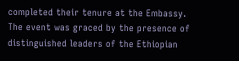completed their tenure at the Embassy. The event was graced by the presence of distinguished leaders of the Ethiopian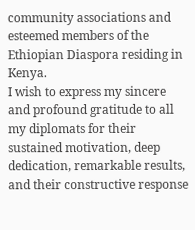community associations and esteemed members of the Ethiopian Diaspora residing in Kenya.
I wish to express my sincere and profound gratitude to all my diplomats for their sustained motivation, deep dedication, remarkable results, and their constructive response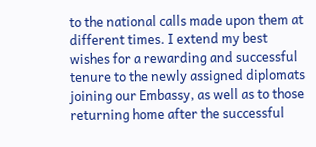to the national calls made upon them at different times. I extend my best wishes for a rewarding and successful tenure to the newly assigned diplomats joining our Embassy, as well as to those returning home after the successful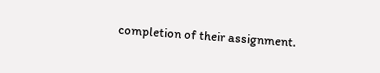completion of their assignment.